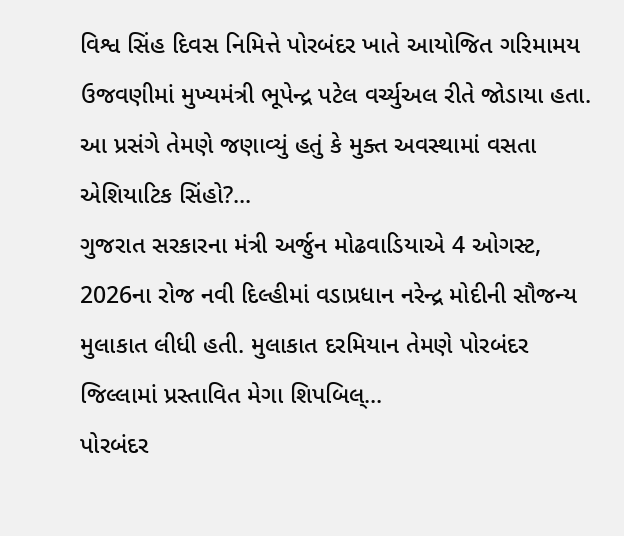વિશ્વ સિંહ દિવસ નિમિત્તે પોરબંદર ખાતે આયોજિત ગરિમામય ઉજવણીમાં મુખ્યમંત્રી ભૂપેન્દ્ર પટેલ વર્ચ્યુઅલ રીતે જોડાયા હતા. આ પ્રસંગે તેમણે જણાવ્યું હતું કે મુક્ત અવસ્થામાં વસતા એશિયાટિક સિંહો?...
ગુજરાત સરકારના મંત્રી અર્જુન મોઢવાડિયાએ 4 ઓગસ્ટ, 2026ના રોજ નવી દિલ્હીમાં વડાપ્રધાન નરેન્દ્ર મોદીની સૌજન્ય મુલાકાત લીધી હતી. મુલાકાત દરમિયાન તેમણે પોરબંદર જિલ્લામાં પ્રસ્તાવિત મેગા શિપબિલ્...
પોરબંદર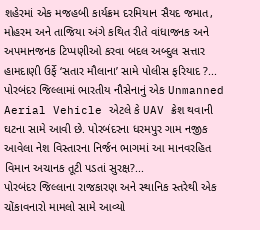શહેરમાં એક મજહબી કાર્યક્રમ દરમિયાન સૈયદ જમાત, મોહરમ અને તાજિયા અંગે કથિત રીતે વાંધાજનક અને અપમાનજનક ટિપ્પણીઓ કરવા બદલ અબ્દુલ સત્તાર હામદાણી ઉર્ફે ‘સતાર મૌલાના’ સામે પોલીસ ફરિયાદ ?...
પોરબંદર જિલ્લામાં ભારતીય નૌસેનાનું એક Unmanned Aerial Vehicle એટલે કે UAV ક્રેશ થવાની ઘટના સામે આવી છે. પોરબંદરના ધરમપુર ગામ નજીક આવેલા નેશ વિસ્તારના નિર્જન ભાગમાં આ માનવરહિત વિમાન અચાનક તૂટી પડતાં સુરક્ષ?...
પોરબંદર જિલ્લાના રાજકારણ અને સ્થાનિક સ્તરેથી એક ચોંકાવનારો મામલો સામે આવ્યો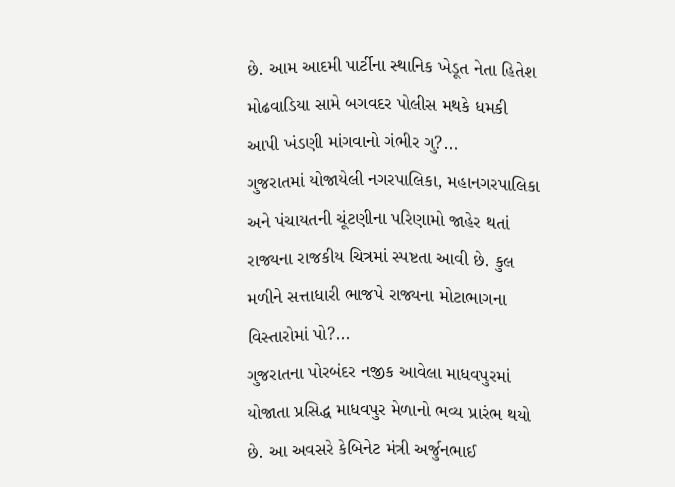છે. આમ આદમી પાર્ટીના સ્થાનિક ખેડૂત નેતા હિતેશ મોઢવાડિયા સામે બગવદર પોલીસ મથકે ધમકી આપી ખંડણી માંગવાનો ગંભીર ગુ?...
ગુજરાતમાં યોજાયેલી નગરપાલિકા, મહાનગરપાલિકા અને પંચાયતની ચૂંટણીના પરિણામો જાહેર થતાં રાજ્યના રાજકીય ચિત્રમાં સ્પષ્ટતા આવી છે. કુલ મળીને સત્તાધારી ભાજપે રાજ્યના મોટાભાગના વિસ્તારોમાં પો?...
ગુજરાતના પોરબંદર નજીક આવેલા માધવપુરમાં યોજાતા પ્રસિદ્ધ માધવપુર મેળાનો ભવ્ય પ્રારંભ થયો છે. આ અવસરે કેબિનેટ મંત્રી અર્જુનભાઈ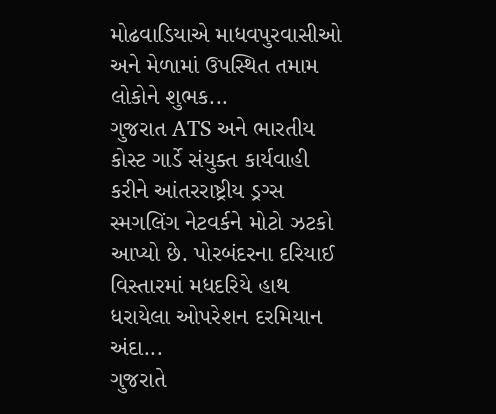મોઢવાડિયાએ માધવપુરવાસીઓ અને મેળામાં ઉપસ્થિત તમામ લોકોને શુભક...
ગુજરાત ATS અને ભારતીય કોસ્ટ ગાર્ડે સંયુક્ત કાર્યવાહી કરીને આંતરરાષ્ટ્રીય ડ્રગ્સ સ્મગલિંગ નેટવર્કને મોટો ઝટકો આપ્યો છે. પોરબંદરના દરિયાઈ વિસ્તારમાં મધદરિયે હાથ ધરાયેલા ઓપરેશન દરમિયાન અંદા...
ગુજરાતે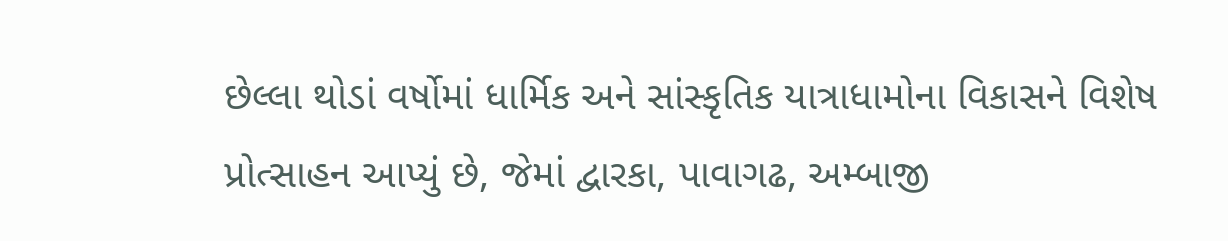છેલ્લા થોડાં વર્ષોમાં ધાર્મિક અને સાંસ્કૃતિક યાત્રાધામોના વિકાસને વિશેષ પ્રોત્સાહન આપ્યું છે, જેમાં દ્વારકા, પાવાગઢ, અમ્બાજી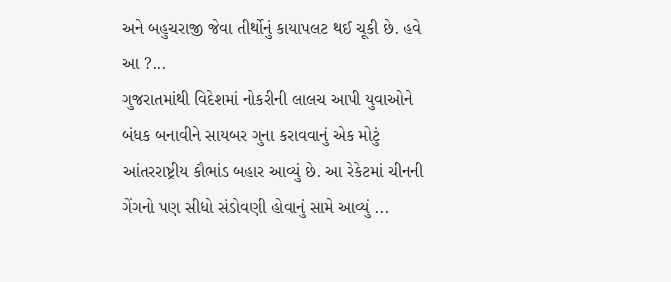અને બહુચરાજી જેવા તીર્થોનું કાયાપલટ થઈ ચૂકી છે. હવે આ ?...
ગુજરાતમાંથી વિદેશમાં નોકરીની લાલચ આપી યુવાઓને બંધક બનાવીને સાયબર ગુના કરાવવાનું એક મોટું આંતરરાષ્ટ્રીય કૌભાંડ બહાર આવ્યું છે. આ રેકેટમાં ચીનની ગેંગનો પણ સીધો સંડોવણી હોવાનું સામે આવ્યું ...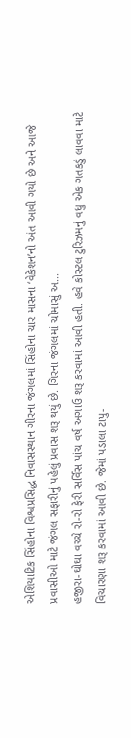એશિયાટિક સિંહોના વિશ્વપ્રસિદ્ધ નિવાસસ્થાન ગીરના જંગલમાં સિંહોના ચાર માસના ‘વેકેશન’નો અંત આવી ગયો છે અને આજે પ્રવાસીઓ માટે જંગલ સફારીનું પહેલું પ્રવાસ શરૂ થયું છે. ગિરના જંગલમાં ચોમાસું અ...
હજીરા-ઘોઘા વચ્ચે રો-રો ફેરી સર્વિસ પાંચ વર્ષ અગાઉ શરૂ કરવામાં આવી હતી. હવે કોસ્ટલ ટુરિઝમનું વધુ એક ગતકડું લાવવા માટે વિચારણા શરૂ કરવામાં આવી છે. જેમાં પડાલા ટાપુ-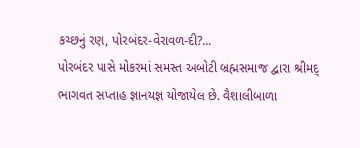કચ્છનું રણ, પોરબંદર-વેરાવળ-દી?...
પોરબંદર પાસે મોકરમાં સમસ્ત અબોટી બ્રહ્મસમાજ દ્વારા શ્રીમદ્ ભાગવત સપ્તાહ જ્ઞાનયજ્ઞ યોજાયેલ છે. વૈશાલીબાળા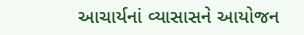આચાર્યનાં વ્યાસાસને આયોજન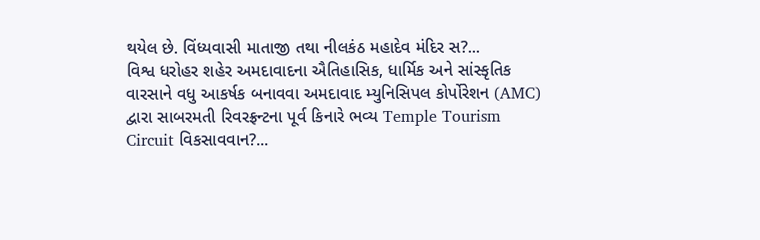થયેલ છે. વિંધ્યવાસી માતાજી તથા નીલકંઠ મહાદેવ મંદિર સ?...
વિશ્વ ધરોહર શહેર અમદાવાદના ઐતિહાસિક, ધાર્મિક અને સાંસ્કૃતિક વારસાને વધુ આકર્ષક બનાવવા અમદાવાદ મ્યુનિસિપલ કોર્પોરેશન (AMC) દ્વારા સાબરમતી રિવરફ્રન્ટના પૂર્વ કિનારે ભવ્ય Temple Tourism Circuit વિકસાવવાન?...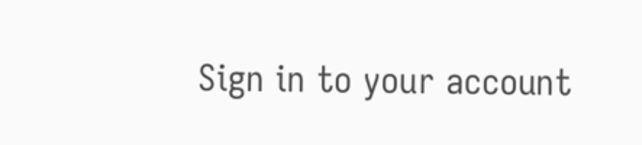Sign in to your account